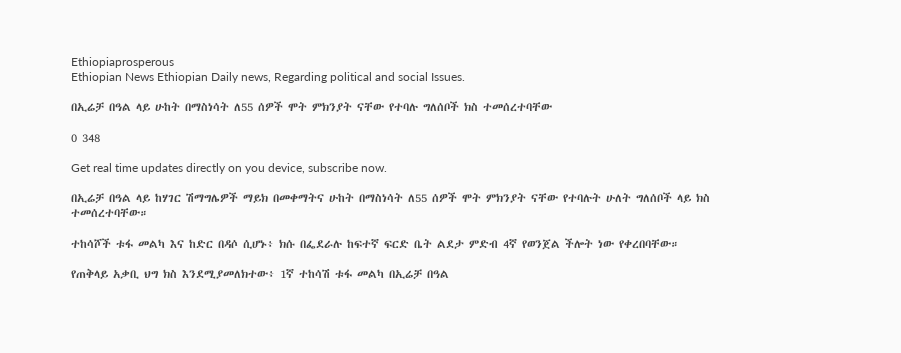Ethiopiaprosperous
Ethiopian News Ethiopian Daily news, Regarding political and social Issues.

በኢሬቻ በዓል ላይ ሁከት በማስነሳት ለ55 ሰዎች ሞት ምክንያት ናቸው የተባሉ ግለሰቦች ክስ ተመሰረተባቸው

0 348

Get real time updates directly on you device, subscribe now.

በኢሬቻ በዓል ላይ ከሃገር ሽማግሌዎች ማይክ በመቀማትና ሁከት በማስነሳት ለ55 ሰዎች ሞት ምክንያት ናቸው የተባሉት ሁለት ግለሰቦች ላይ ክስ ተመሰረተባቸው።

ተከሳሾች ቱፋ መልካ እና ከድር በዳሶ ሲሆኑ፥ ክሱ በፌደራሉ ከፍተኛ ፍርድ ቤት ልደታ ምድብ 4ኛ የወንጀል ችሎት ነው የቀረበባቸው።

የጠቅላይ አቃቢ ህግ ክስ እንደሚያመለክተው፥ 1ኛ ተከሳሽ ቱፋ መልካ በኢሬቻ በዓል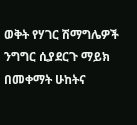ወቅት የሃገር ሽማግሌዎች ንግግር ሲያደርጉ ማይክ በመቀማት ሁከትና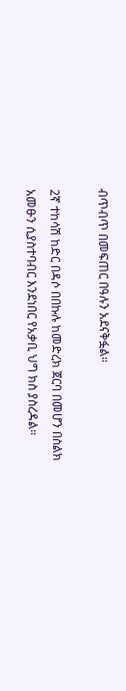ብጥብጥ በመፍጠር በዓሉን አደናቅፏል።

2ኛ ተከሳሽ ከድር በዳሶ በበኩሉ ከመድረክ ጀርባ በመሆን በስልክ አመፁን ሲያስተባብር እንደነበር የአቃቢ ህግ ክስ ያስረዳል።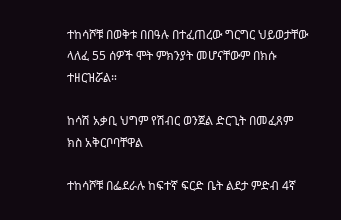ተከሳሾቹ በወቅቱ በበዓሉ በተፈጠረው ግርግር ህይወታቸው ላለፈ 55 ሰዎች ሞት ምክንያት መሆናቸውም በክሱ ተዘርዝሯል።

ከሳሽ አቃቢ ህግም የሽብር ወንጀል ድርጊት በመፈጸም ክስ አቅርቦባቸዋል

ተከሳሾቹ በፌደራሉ ከፍተኛ ፍርድ ቤት ልደታ ምድብ 4ኛ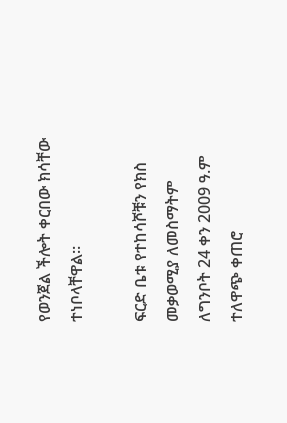የወንጀል ችሎት ቀርበው ክሳቸው ተነቦላቸዋል።

ፍርድ ቤቱ የተከሳሾቹን የክስ መቃወሚያ ለመስማትም ለግንቦት 24 ቀን 2009 ዓ.ም ተለዋጭ ቀጠሮ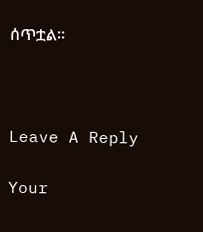ሰጥቷል።



Leave A Reply

Your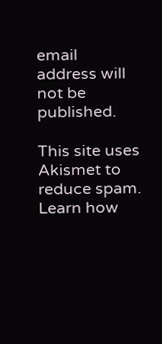email address will not be published.

This site uses Akismet to reduce spam. Learn how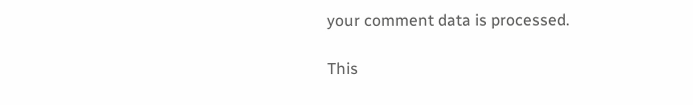your comment data is processed.

This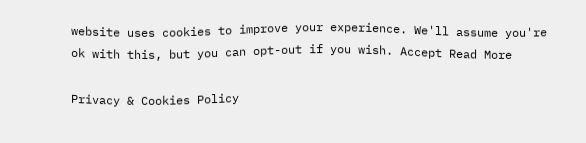website uses cookies to improve your experience. We'll assume you're ok with this, but you can opt-out if you wish. Accept Read More

Privacy & Cookies Policy